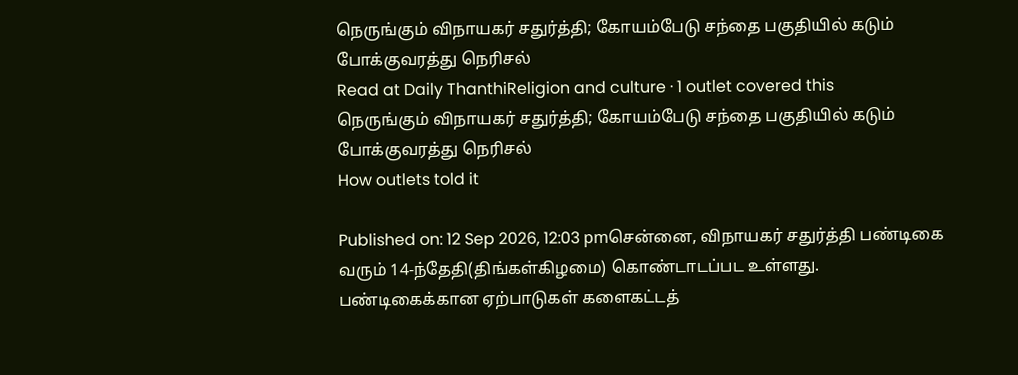நெருங்கும் விநாயகர் சதுர்த்தி; கோயம்பேடு சந்தை பகுதியில் கடும் போக்குவரத்து நெரிசல்
Read at Daily ThanthiReligion and culture · 1 outlet covered this
நெருங்கும் விநாயகர் சதுர்த்தி; கோயம்பேடு சந்தை பகுதியில் கடும் போக்குவரத்து நெரிசல்
How outlets told it

Published on: 12 Sep 2026, 12:03 pmசென்னை, விநாயகர் சதுர்த்தி பண்டிகை வரும் 14-ந்தேதி(திங்கள்கிழமை) கொண்டாடப்பட உள்ளது. பண்டிகைக்கான ஏற்பாடுகள் களைகட்டத்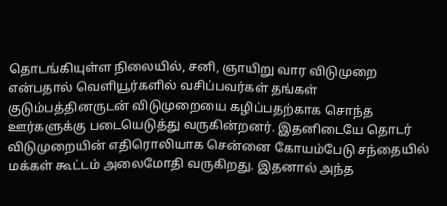தொடங்கியுள்ள நிலையில், சனி, ஞாயிறு வார விடுமுறை என்பதால் வெளியூர்களில் வசிப்பவர்கள் தங்கள் குடும்பத்தினருடன் விடுமுறையை கழிப்பதற்காக சொந்த ஊர்களுக்கு படையெடுத்து வருகின்றனர். இதனிடையே தொடர் விடுமுறையின் எதிரொலியாக சென்னை கோயம்பேடு சந்தையில் மக்கள் கூட்டம் அலைமோதி வருகிறது. இதனால் அந்த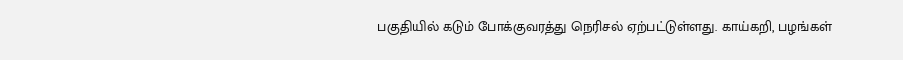பகுதியில் கடும் போக்குவரத்து நெரிசல் ஏற்பட்டுள்ளது. காய்கறி, பழங்கள்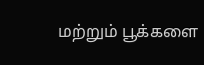மற்றும் பூக்களை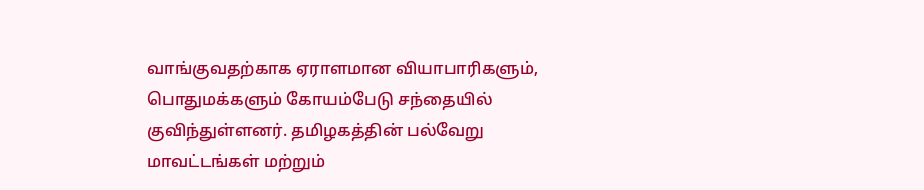வாங்குவதற்காக ஏராளமான வியாபாரிகளும், பொதுமக்களும் கோயம்பேடு சந்தையில் குவிந்துள்ளனர். தமிழகத்தின் பல்வேறு மாவட்டங்கள் மற்றும்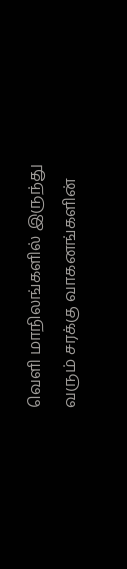வெளி மாநிலங்களில் இருந்து வரும் சரக்கு வாகனங்களின்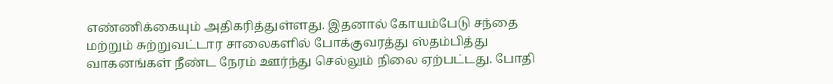எண்ணிக்கையும் அதிகரித்துள்ளது. இதனால் கோயம்பேடு சந்தை மற்றும் சுற்றுவட்டார சாலைகளில் போக்குவரத்து ஸ்தம்பித்து வாகனங்கள் நீண்ட நேரம் ஊர்ந்து செல்லும் நிலை ஏற்பட்டது. போதி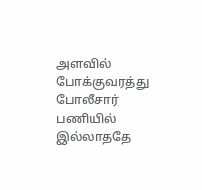அளவில் போக்குவரத்து போலீசார் பணியில் இல்லாததே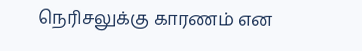நெரிசலுக்கு காரணம் என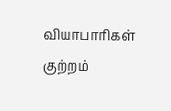வியாபாரிகள் குற்றம்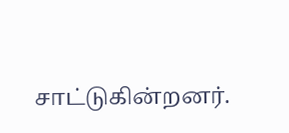சாட்டுகின்றனர்.